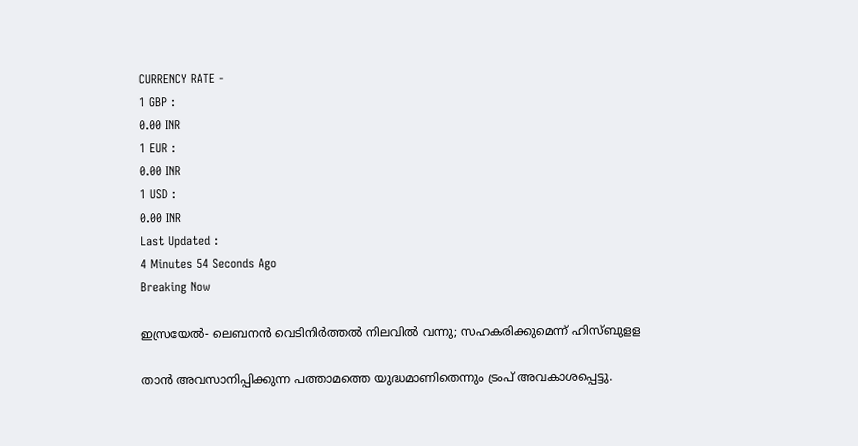CURRENCY RATE -
1 GBP :
0.00 INR
1 EUR :
0.00 INR
1 USD :
0.00 INR
Last Updated :
4 Minutes 54 Seconds Ago
Breaking Now

ഇസ്രയേല്‍- ലെബനന്‍ വെടിനിര്‍ത്തല്‍ നിലവില്‍ വന്നു; സഹകരിക്കുമെന്ന് ഹിസ്ബുളള

താന്‍ അവസാനിപ്പിക്കുന്ന പത്താമത്തെ യുദ്ധമാണിതെന്നും ട്രംപ് അവകാശപ്പെട്ടു.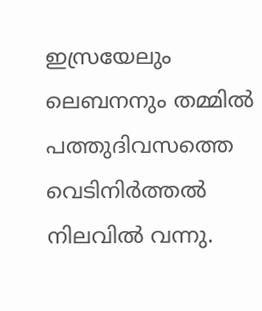ഇസ്രയേലും ലെബനനും തമ്മില്‍ പത്തുദിവസത്തെ വെടിനിര്‍ത്തല്‍ നിലവില്‍ വന്നു.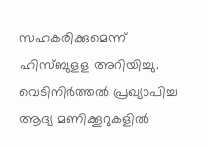സഹകരിക്കുമെന്ന് ഹിസ്ബുളള അറിയിച്ചു. വെടിനിര്‍ത്തല്‍ പ്രഖ്യാപിച്ച ആദ്യ മണിക്കൂറുകളില്‍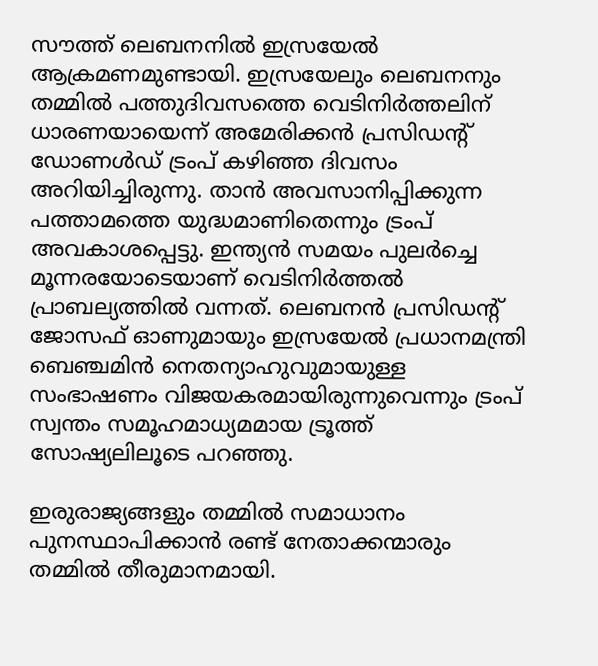സൗത്ത് ലെബനനില്‍ ഇസ്രയേല്‍ ആക്രമണമുണ്ടായി. ഇസ്രയേലും ലെബനനും തമ്മില്‍ പത്തുദിവസത്തെ വെടിനിര്‍ത്തലിന് ധാരണയായെന്ന് അമേരിക്കന്‍ പ്രസിഡന്റ് ഡോണള്‍ഡ് ട്രംപ് കഴിഞ്ഞ ദിവസം അറിയിച്ചിരുന്നു. താന്‍ അവസാനിപ്പിക്കുന്ന പത്താമത്തെ യുദ്ധമാണിതെന്നും ട്രംപ് അവകാശപ്പെട്ടു. ഇന്ത്യന്‍ സമയം പുലര്‍ച്ചെ മൂന്നരയോടെയാണ് വെടിനിര്‍ത്തല്‍ പ്രാബല്യത്തില്‍ വന്നത്. ലെബനന്‍ പ്രസിഡന്റ് ജോസഫ് ഓണുമായും ഇസ്രയേല്‍ പ്രധാനമന്ത്രി ബെഞ്ചമിന്‍ നെതന്യാഹുവുമായുള്ള സംഭാഷണം വിജയകരമായിരുന്നുവെന്നും ട്രംപ് സ്വന്തം സമൂഹമാധ്യമമായ ട്രൂത്ത് സോഷ്യലിലൂടെ പറഞ്ഞു.

ഇരുരാജ്യങ്ങളും തമ്മില്‍ സമാധാനം പുനസ്ഥാപിക്കാന്‍ രണ്ട് നേതാക്കന്മാരും തമ്മില്‍ തീരുമാനമായി.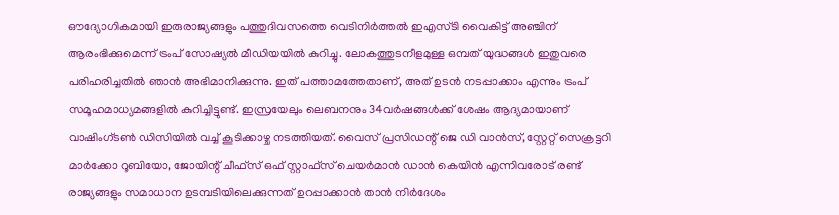ഔദ്യോഗികമായി ഇരുരാജ്യങ്ങളും പത്തുദിവസത്തെ വെടിനിര്‍ത്തല്‍ ഇഎസ്ടി വൈകിട്ട് അഞ്ചിന് ആരംഭിക്കുമെന്ന് ട്രംപ് സോഷ്യല്‍ മീഡിയയില്‍ കുറിച്ചു. ലോകത്തുടനീളമുള്ള ഒമ്പത് യുദ്ധങ്ങള്‍ ഇതുവരെ പരിഹരിച്ചതില്‍ ഞാന്‍ അഭിമാനിക്കുന്നു. ഇത് പത്താമത്തേതാണ്, അത് ഉടന്‍ നടപ്പാക്കാം എന്നും ട്രംപ് സമൂഹമാധ്യമങ്ങളില്‍ കുറിച്ചിട്ടുണ്ട്. ഇസ്രയേലും ലെബനനും 34വര്‍ഷങ്ങള്‍ക്ക് ശേഷം ആദ്യമായാണ് വാഷിംഗ്ടണ്‍ ഡിസിയില്‍ വച്ച് കൂടിക്കാഴ്ച നടത്തിയത്. വൈസ് പ്രസിഡന്റ് ജെ ഡി വാന്‍സ്, സ്റ്റേറ്റ് സെക്രട്ടറി മാര്‍ക്കോ റൂബിയോ, ജോയിന്റ് ചീഫ്സ് ഒഫ് സ്റ്റാഫ്സ് ചെയര്‍മാന്‍ ഡാന്‍ കെയിന്‍ എന്നിവരോട് രണ്ട് രാജ്യങ്ങളും സമാധാന ഉടമ്പടിയിലെക്കുന്നത് ഉറപ്പാക്കാന്‍ താന്‍ നിര്‍ദേശം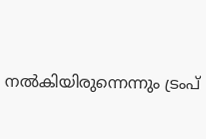നല്‍കിയിരുന്നെന്നും ട്രംപ്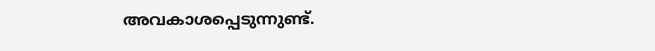അവകാശപ്പെടുന്നുണ്ട്.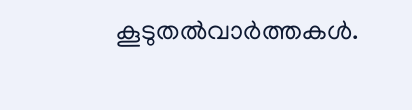കൂടുതല്‍വാര്‍ത്തകള്‍.